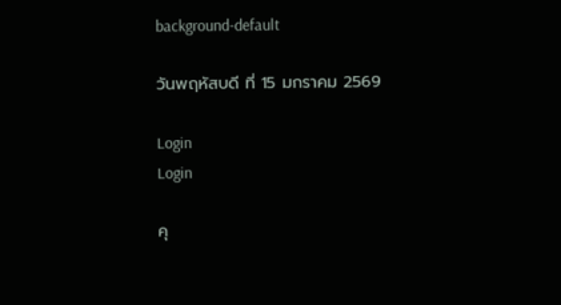background-default

วันพฤหัสบดี ที่ 15 มกราคม 2569

Login
Login

คุ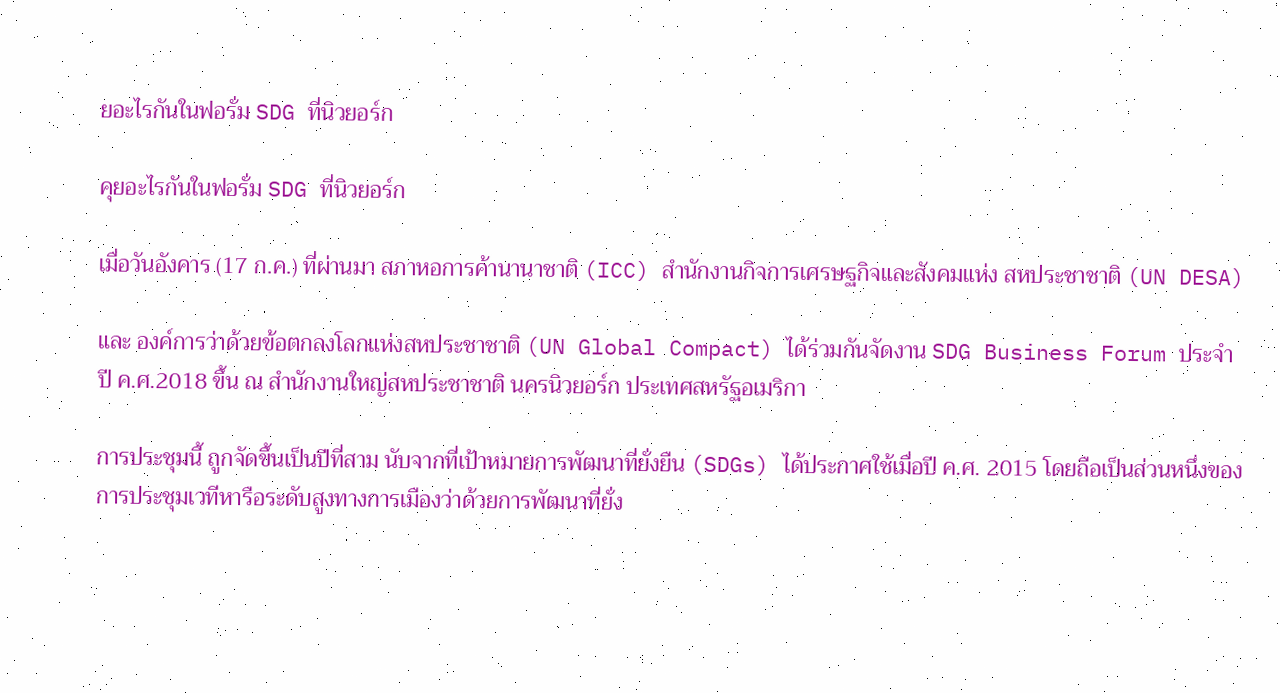ยอะไรกันในฟอรั่ม SDG ที่นิวยอร์ก

คุยอะไรกันในฟอรั่ม SDG ที่นิวยอร์ก

เมื่อวันอังคาร (17 ก.ค.) ที่ผ่านมา สภาหอการค้านานาชาติ (ICC) สำนักงานกิจการเศรษฐกิจและสังคมแห่ง สหประชาชาติ (UN DESA)

และ องค์การว่าด้วยข้อตกลงโลกแห่งสหประชาชาติ (UN Global Compact) ได้ร่วมกันจัดงาน SDG Business Forum ประจำปี ค.ศ.2018 ขึ้น ณ สำนักงานใหญ่สหประชาชาติ นครนิวยอร์ก ประเทศสหรัฐอเมริกา

การประชุมนี้ ถูกจัดขึ้นเป็นปีที่สาม นับจากที่เป้าหมายการพัฒนาที่ยั่งยืน (SDGs) ได้ประกาศใช้เมื่อปี ค.ศ. 2015 โดยถือเป็นส่วนหนึ่งของการประชุมเวทีหารือระดับสูงทางการเมืองว่าด้วยการพัฒนาที่ยั่ง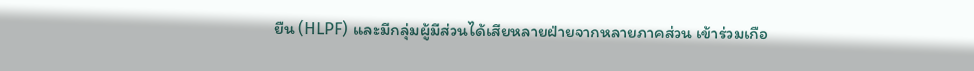ยืน (HLPF) และมีกลุ่มผู้มีส่วนได้เสียหลายฝ่ายจากหลายภาคส่วน เข้าร่วมเกือ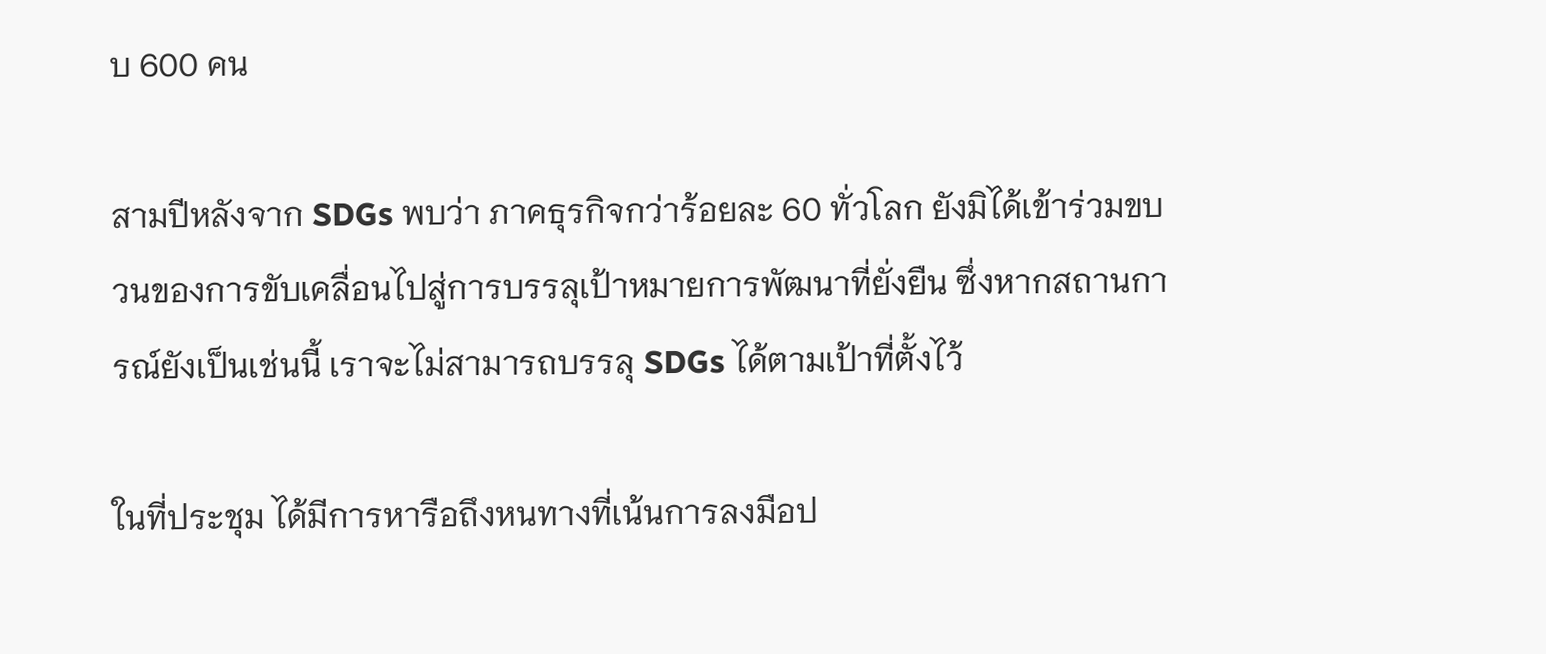บ 600 คน

สามปีหลังจาก SDGs พบว่า ภาคธุรกิจกว่าร้อยละ 60 ทั่วโลก ยังมิได้เข้าร่วมขบวนของการขับเคลื่อนไปสู่การบรรลุเป้าหมายการพัฒนาที่ยั่งยืน ซึ่งหากสถานการณ์ยังเป็นเช่นนี้ เราจะไม่สามารถบรรลุ SDGs ได้ตามเป้าที่ตั้งไว้

ในที่ประชุม ได้มีการหารือถึงหนทางที่เน้นการลงมือป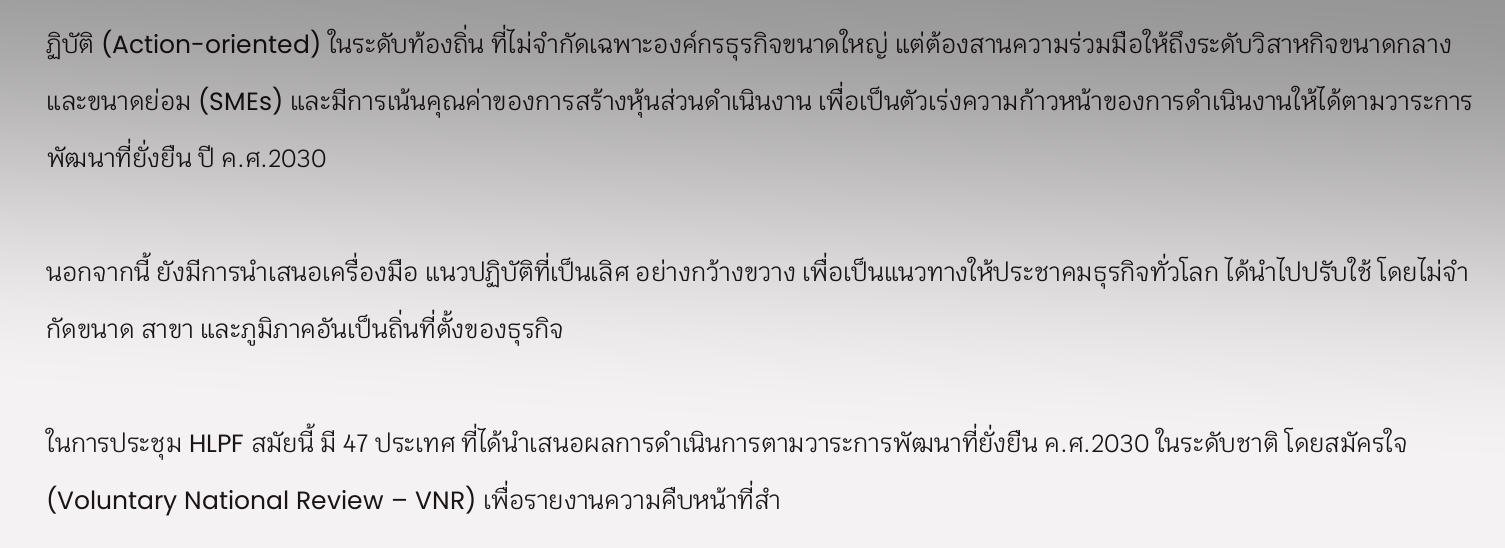ฏิบัติ (Action-oriented) ในระดับท้องถิ่น ที่ไม่จำกัดเฉพาะองค์กรธุรกิจขนาดใหญ่ แต่ต้องสานความร่วมมือให้ถึงระดับวิสาหกิจขนาดกลางและขนาดย่อม (SMEs) และมีการเน้นคุณค่าของการสร้างหุ้นส่วนดำเนินงาน เพื่อเป็นตัวเร่งความก้าวหน้าของการดำเนินงานให้ได้ตามวาระการพัฒนาที่ยั่งยืน ปี ค.ศ.2030

นอกจากนี้ ยังมีการนำเสนอเครื่องมือ แนวปฏิบัติที่เป็นเลิศ อย่างกว้างขวาง เพื่อเป็นแนวทางให้ประชาคมธุรกิจทั่วโลก ได้นำไปปรับใช้ โดยไม่จำกัดขนาด สาขา และภูมิภาคอันเป็นถิ่นที่ตั้งของธุรกิจ

ในการประชุม HLPF สมัยนี้ มี 47 ประเทศ ที่ได้นำเสนอผลการดำเนินการตามวาระการพัฒนาที่ยั่งยืน ค.ศ.2030 ในระดับชาติ โดยสมัครใจ (Voluntary National Review – VNR) เพื่อรายงานความคืบหน้าที่สำ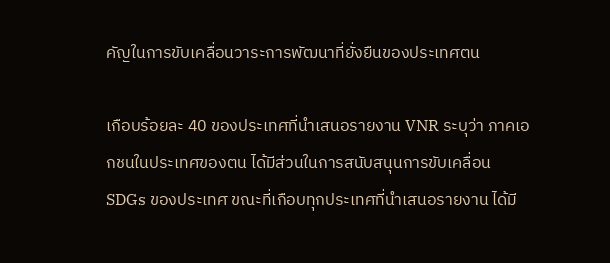คัญในการขับเคลื่อนวาระการพัฒนาที่ยั่งยืนของประเทศตน

เกือบร้อยละ 40 ของประเทศที่นำเสนอรายงาน VNR ระบุว่า ภาคเอกชนในประเทศของตน ได้มีส่วนในการสนับสนุนการขับเคลื่อน SDGs ของประเทศ ขณะที่เกือบทุกประเทศที่นำเสนอรายงาน ได้มี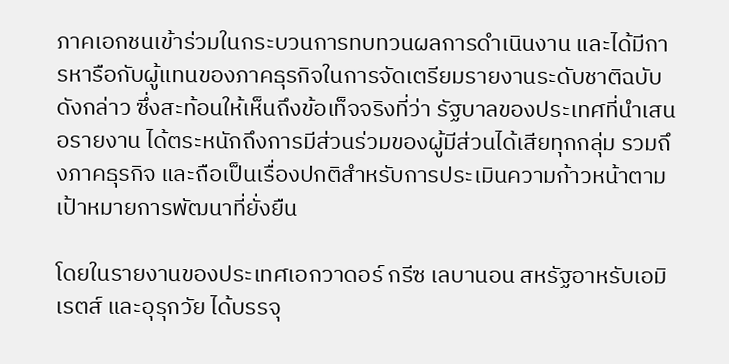ภาคเอกชนเข้าร่วมในกระบวนการทบทวนผลการดำเนินงาน และได้มีการหารือกับผู้แทนของภาคธุรกิจในการจัดเตรียมรายงานระดับชาติฉบับดังกล่าว ซึ่งสะท้อนให้เห็นถึงข้อเท็จจริงที่ว่า รัฐบาลของประเทศที่นำเสนอรายงาน ได้ตระหนักถึงการมีส่วนร่วมของผู้มีส่วนได้เสียทุกกลุ่ม รวมถึงภาคธุรกิจ และถือเป็นเรื่องปกติสำหรับการประเมินความก้าวหน้าตามเป้าหมายการพัฒนาที่ยั่งยืน

โดยในรายงานของประเทศเอกวาดอร์ กรีซ เลบานอน สหรัฐอาหรับเอมิเรตส์ และอุรุกวัย ได้บรรจุ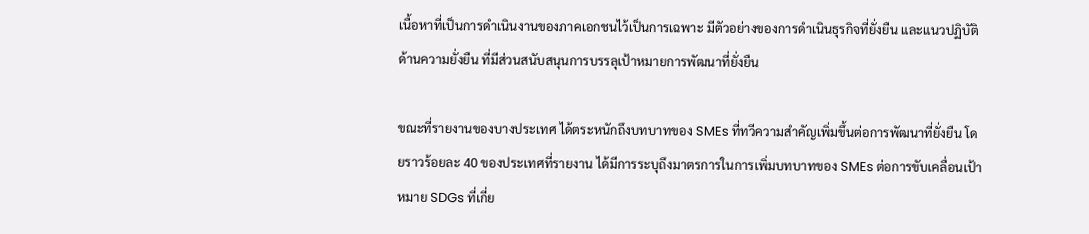เนื้อหาที่เป็นการดำเนินงานของภาคเอกชนไว้เป็นการเฉพาะ มีตัวอย่างของการดำเนินธุรกิจที่ยั่งยืน และแนวปฏิบัติด้านความยั่งยืน ที่มีส่วนสนับสนุนการบรรลุเป้าหมายการพัฒนาที่ยั่งยืน

ขณะที่รายงานของบางประเทศ ได้ตระหนักถึงบทบาทของ SMEs ที่ทวีความสำคัญเพิ่มขึ้นต่อการพัฒนาที่ยั่งยืน โดยราวร้อยละ 40 ของประเทศที่รายงาน ได้มีการระบุถึงมาตรการในการเพิ่มบทบาทของ SMEs ต่อการขับเคลื่อนเป้าหมาย SDGs ที่เกี่ย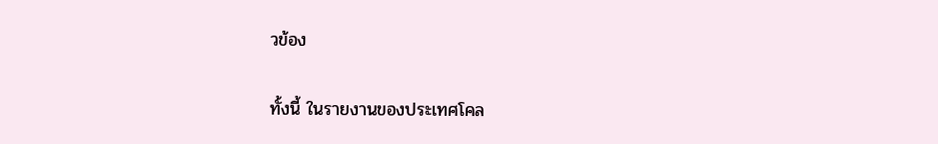วข้อง

ทั้งนี้ ในรายงานของประเทศโคล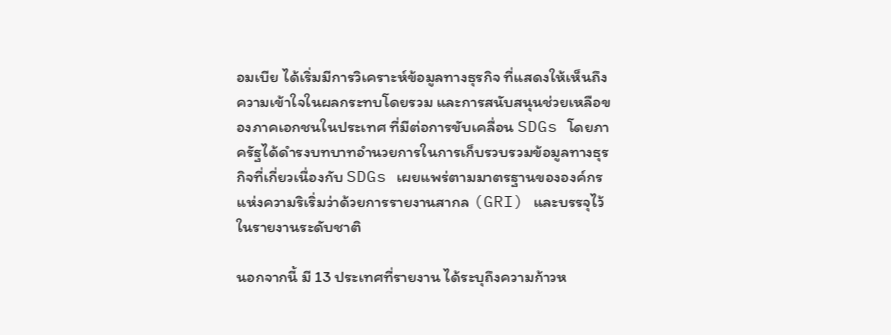อมเบีย ได้เริ่มมีการวิเคราะห์ข้อมูลทางธุรกิจ ที่แสดงให้เห็นถึงความเข้าใจในผลกระทบโดยรวม และการสนับสนุนช่วยเหลือของภาคเอกชนในประเทศ ที่มีต่อการขับเคลื่อน SDGs โดยภาครัฐได้ดำรงบทบาทอำนวยการในการเก็บรวบรวมข้อมูลทางธุรกิจที่เกี่ยวเนื่องกับ SDGs เผยแพร่ตามมาตรฐานขององค์กรแห่งความริเริ่มว่าด้วยการรายงานสากล (GRI) และบรรจุไว้ในรายงานระดับชาติ

นอกจากนี้ มี 13 ประเทศที่รายงาน ได้ระบุถึงความก้าวห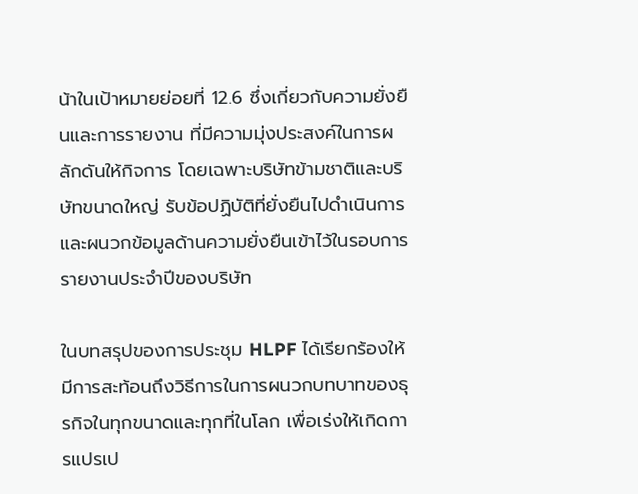น้าในเป้าหมายย่อยที่ 12.6 ซึ่งเกี่ยวกับความยั่งยืนและการรายงาน ที่มีความมุ่งประสงค์ในการผลักดันให้กิจการ โดยเฉพาะบริษัทข้ามชาติและบริษัทขนาดใหญ่ รับข้อปฏิบัติที่ยั่งยืนไปดำเนินการ และผนวกข้อมูลด้านความยั่งยืนเข้าไว้ในรอบการรายงานประจำปีของบริษัท

ในบทสรุปของการประชุม HLPF ได้เรียกร้องให้มีการสะท้อนถึงวิธีการในการผนวกบทบาทของธุรกิจในทุกขนาดและทุกที่ในโลก เพื่อเร่งให้เกิดการแปรเป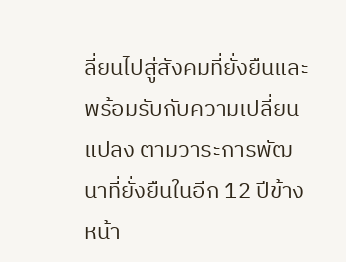ลี่ยนไปสู่สังคมที่ยั่งยืนและพร้อมรับกับความเปลี่ยนแปลง ตามวาระการพัฒนาที่ยั่งยืนในอีก 12 ปีข้างหน้า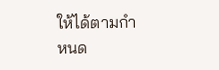ให้ได้ตามกำหนด